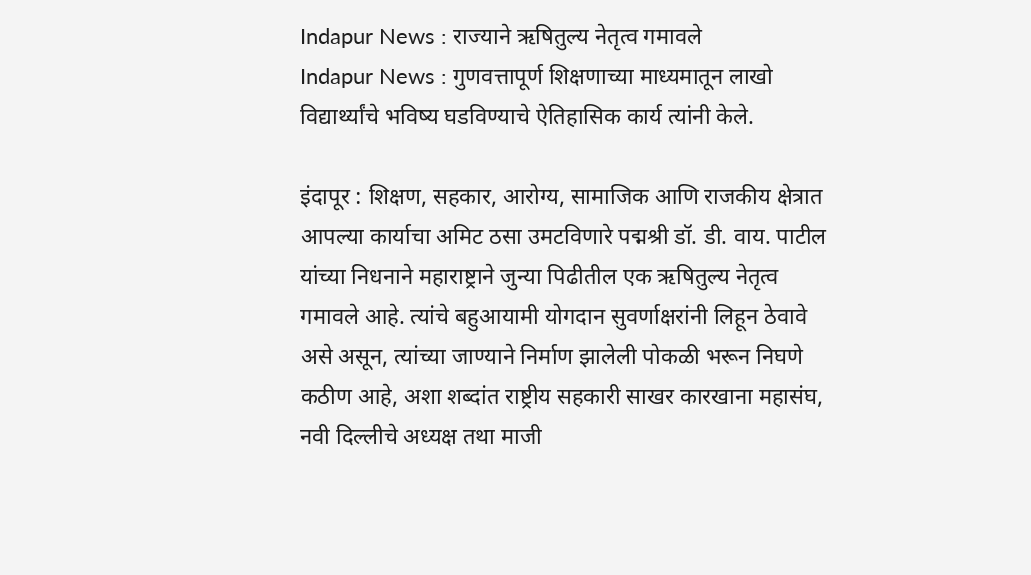Indapur News : राज्याने ऋषितुल्य नेतृत्व गमावले
Indapur News : गुणवत्तापूर्ण शिक्षणाच्या माध्यमातून लाखो विद्यार्थ्यांचे भविष्य घडविण्याचे ऐतिहासिक कार्य त्यांनी केले.

इंदापूर : शिक्षण, सहकार, आरोग्य, सामाजिक आणि राजकीय क्षेत्रात आपल्या कार्याचा अमिट ठसा उमटविणारे पद्मश्री डॉ. डी. वाय. पाटील यांच्या निधनाने महाराष्ट्राने जुन्या पिढीतील एक ऋषितुल्य नेतृत्व गमावले आहे. त्यांचे बहुआयामी योगदान सुवर्णाक्षरांनी लिहून ठेवावे असे असून, त्यांच्या जाण्याने निर्माण झालेली पोकळी भरून निघणे कठीण आहे, अशा शब्दांत राष्ट्रीय सहकारी साखर कारखाना महासंघ, नवी दिल्लीचे अध्यक्ष तथा माजी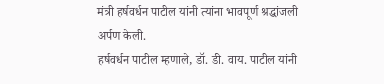मंत्री हर्षवर्धन पाटील यांनी त्यांना भावपूर्ण श्रद्धांजली अर्पण केली.
हर्षवर्धन पाटील म्हणाले, डॉ. डी. वाय. पाटील यांनी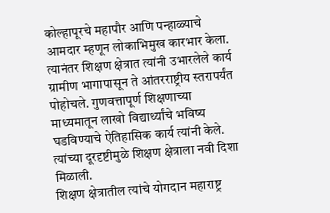कोल्हापूरचे महापौर आणि पन्हाळ्याचे आमदार म्हणून लोकाभिमुख कारभार केला. त्यानंतर शिक्षण क्षेत्रात त्यांनी उभारलेले कार्य ग्रामीण भागापासून ते आंतरराष्ट्रीय स्तरापर्यंत पोहोचले. गुणवत्तापूर्ण शिक्षणाच्या माध्यमातून लाखो विद्यार्थ्यांचे भविष्य घडविण्याचे ऐतिहासिक कार्य त्यांनी केले. त्यांच्या दूरदृष्टीमुळे शिक्षण क्षेत्राला नवी दिशा मिळाली.
शिक्षण क्षेत्रातील त्यांचे योगदान महाराष्ट्र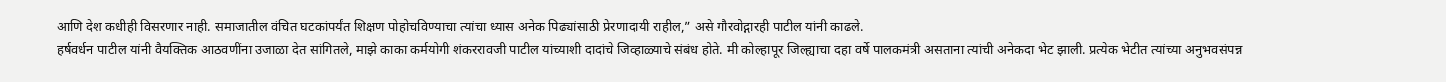आणि देश कधीही विसरणार नाही. समाजातील वंचित घटकांपर्यंत शिक्षण पोहोचविण्याचा त्यांचा ध्यास अनेक पिढ्यांसाठी प्रेरणादायी राहील,” असे गौरवोद्गारही पाटील यांनी काढले.
हर्षवर्धन पाटील यांनी वैयक्तिक आठवणींना उजाळा देत सांगितले, माझे काका कर्मयोगी शंकररावजी पाटील यांच्याशी दादांचे जिव्हाळ्याचे संबंध होते. मी कोल्हापूर जिल्ह्याचा दहा वर्षे पालकमंत्री असताना त्यांची अनेकदा भेट झाली. प्रत्येक भेटीत त्यांच्या अनुभवसंपन्न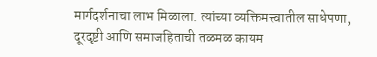मार्गदर्शनाचा लाभ मिळाला. त्यांच्या व्यक्तिमत्त्वातील साधेपणा, दूरदृष्टी आणि समाजहिताची तळमळ कायम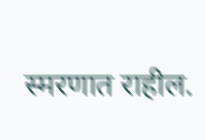स्मरणात राहील.